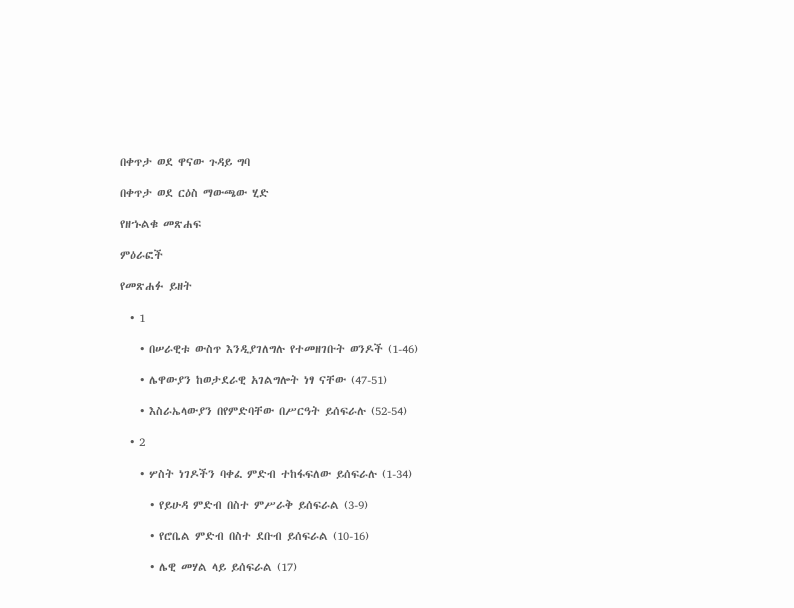በቀጥታ ወደ ዋናው ጉዳይ ግባ

በቀጥታ ወደ ርዕስ ማውጫው ሂድ

የዘኁልቁ መጽሐፍ

ምዕራፎች

የመጽሐፉ ይዘት

  • 1

    • በሠራዊቱ ውስጥ እንዲያገለግሉ የተመዘገቡት ወንዶች (1-46)

    • ሌዋውያን ከወታደራዊ አገልግሎት ነፃ ናቸው (47-51)

    • እስራኤላውያን በየምድባቸው በሥርዓት ይሰፍራሉ (52-54)

  • 2

    • ሦስት ነገዶችን ባቀፈ ምድብ ተከፋፍለው ይሰፍራሉ (1-34)

      • የይሁዳ ምድብ በስተ ምሥራቅ ይሰፍራል (3-9)

      • የሮቤል ምድብ በስተ ደቡብ ይሰፍራል (10-16)

      • ሌዊ መሃል ላይ ይሰፍራል (17)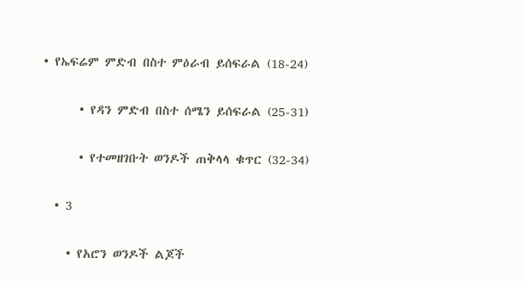• የኤፍሬም ምድብ በስተ ምዕራብ ይሰፍራል (18-24)

      • የዳን ምድብ በስተ ሰሜን ይሰፍራል (25-31)

      • የተመዘገቡት ወንዶች ጠቅላላ ቁጥር (32-34)

  • 3

    • የአሮን ወንዶች ልጆች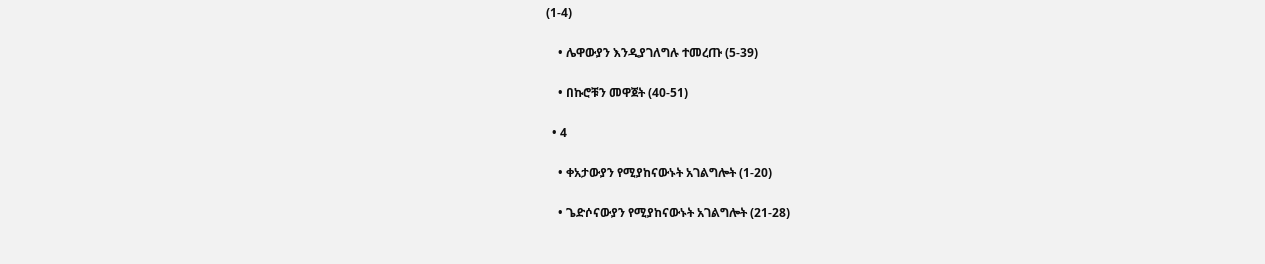(1-4)

    • ሌዋውያን እንዲያገለግሉ ተመረጡ (5-39)

    • በኩሮቹን መዋጀት (40-51)

  • 4

    • ቀአታውያን የሚያከናውኑት አገልግሎት (1-20)

    • ጌድሶናውያን የሚያከናውኑት አገልግሎት (21-28)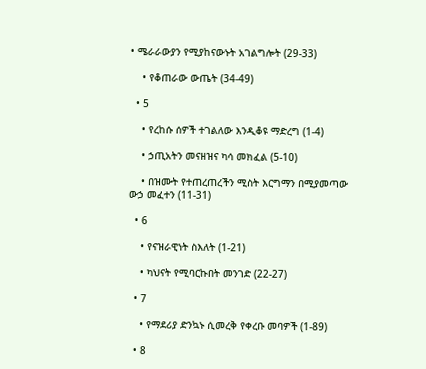• ሜራራውያን የሚያከናውኑት አገልግሎት (29-33)

    • የቆጠራው ውጤት (34-49)

  • 5

    • የረከሱ ሰዎች ተገልለው እንዲቆዩ ማድረግ (1-4)

    • ኃጢአትን መናዘዝና ካሳ መክፈል (5-10)

    • በዝሙት የተጠረጠረችን ሚስት እርግማን በሚያመጣው ውኃ መፈተን (11-31)

  • 6

    • የናዝራዊነት ስእለት (1-21)

    • ካህናት የሚባርኩበት መንገድ (22-27)

  • 7

    • የማደሪያ ድንኳኑ ሲመረቅ የቀረቡ መባዎች (1-89)

  • 8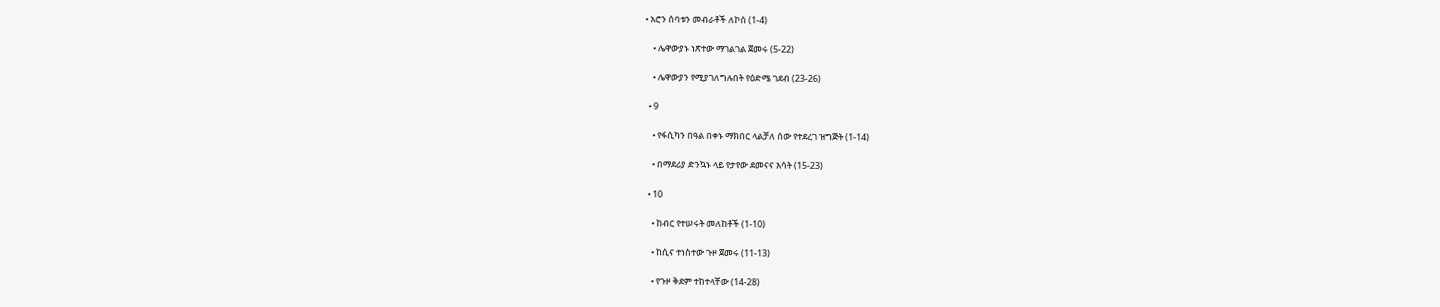• አሮን ሰባቱን መብራቶች ለኮሰ (1-4)

    • ሌዋውያኑ ነጽተው ማገልገል ጀመሩ (5-22)

    • ሌዋውያን የሚያገለግሉበት የዕድሜ ገደብ (23-26)

  • 9

    • የፋሲካን በዓል በቀኑ ማክበር ላልቻለ ሰው የተደረገ ዝግጅት (1-14)

    • በማደሪያ ድንኳኑ ላይ የታየው ደመናና እሳት (15-23)

  • 10

    • ከብር የተሠሩት መለከቶች (1-10)

    • ከሲና ተነስተው ጉዞ ጀመሩ (11-13)

    • የጉዞ ቅደም ተከተላቸው (14-28)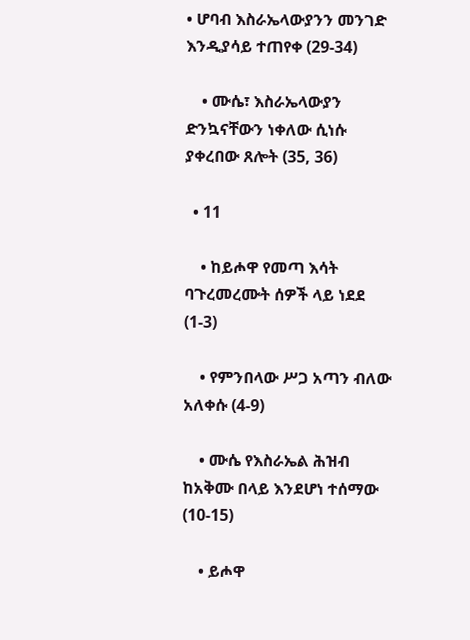• ሆባብ እስራኤላውያንን መንገድ እንዲያሳይ ተጠየቀ (29-34)

    • ሙሴ፣ እስራኤላውያን ድንኳናቸውን ነቀለው ሲነሱ ያቀረበው ጸሎት (35, 36)

  • 11

    • ከይሖዋ የመጣ እሳት ባጉረመረሙት ሰዎች ላይ ነደደ (1-3)

    • የምንበላው ሥጋ አጣን ብለው አለቀሱ (4-9)

    • ሙሴ የእስራኤል ሕዝብ ከአቅሙ በላይ እንደሆነ ተሰማው (10-15)

    • ይሖዋ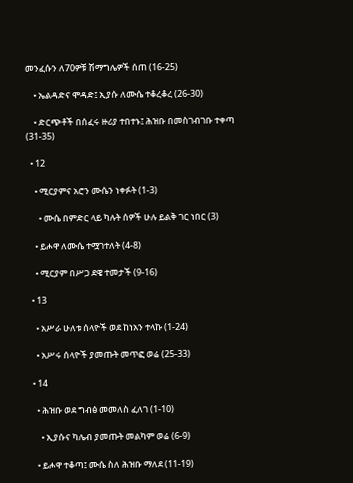መንፈሱን ለ70ዎቹ ሽማግሌዎች ሰጠ (16-25)

    • ኤልዳድና ሞዳድ፤ ኢያሱ ለሙሴ ተቆረቆረ (26-30)

    • ድርጭቶች በሰፈሩ ዙሪያ ተበተኑ፤ ሕዝቡ በመስገብገቡ ተቀጣ (31-35)

  • 12

    • ሚርያምና አሮን ሙሴን ነቀፉት (1-3)

      • ሙሴ በምድር ላይ ካሉት ሰዎች ሁሉ ይልቅ ገር ነበር (3)

    • ይሖዋ ለሙሴ ተሟገተለት (4-8)

    • ሚርያም በሥጋ ደዌ ተመታች (9-16)

  • 13

    • አሥራ ሁለቱ ሰላዮች ወደ ከነአን ተላኩ (1-24)

    • አሥሩ ሰላዮች ያመጡት መጥፎ ወሬ (25-33)

  • 14

    • ሕዝቡ ወደ ግብፅ መመለስ ፈለገ (1-10)

      • ኢያሱና ካሌብ ያመጡት መልካም ወሬ (6-9)

    • ይሖዋ ተቆጣ፤ ሙሴ ስለ ሕዝቡ ማለደ (11-19)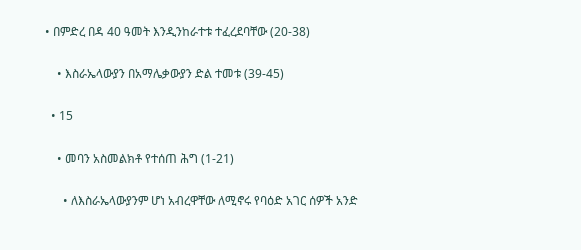• በምድረ በዳ 40 ዓመት እንዲንከራተቱ ተፈረደባቸው (20-38)

    • እስራኤላውያን በአማሌቃውያን ድል ተመቱ (39-45)

  • 15

    • መባን አስመልክቶ የተሰጠ ሕግ (1-21)

      • ለእስራኤላውያንም ሆነ አብረዋቸው ለሚኖሩ የባዕድ አገር ሰዎች አንድ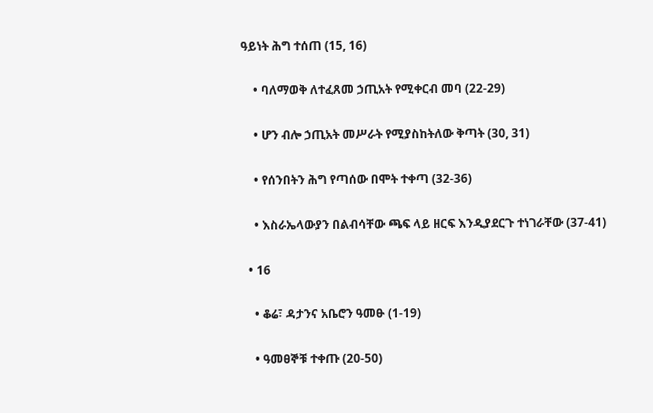ዓይነት ሕግ ተሰጠ (15, 16)

    • ባለማወቅ ለተፈጸመ ኃጢአት የሚቀርብ መባ (22-29)

    • ሆን ብሎ ኃጢአት መሥራት የሚያስከትለው ቅጣት (30, 31)

    • የሰንበትን ሕግ የጣሰው በሞት ተቀጣ (32-36)

    • እስራኤላውያን በልብሳቸው ጫፍ ላይ ዘርፍ እንዲያደርጉ ተነገራቸው (37-41)

  • 16

    • ቆሬ፣ ዳታንና አቤሮን ዓመፁ (1-19)

    • ዓመፀኞቹ ተቀጡ (20-50)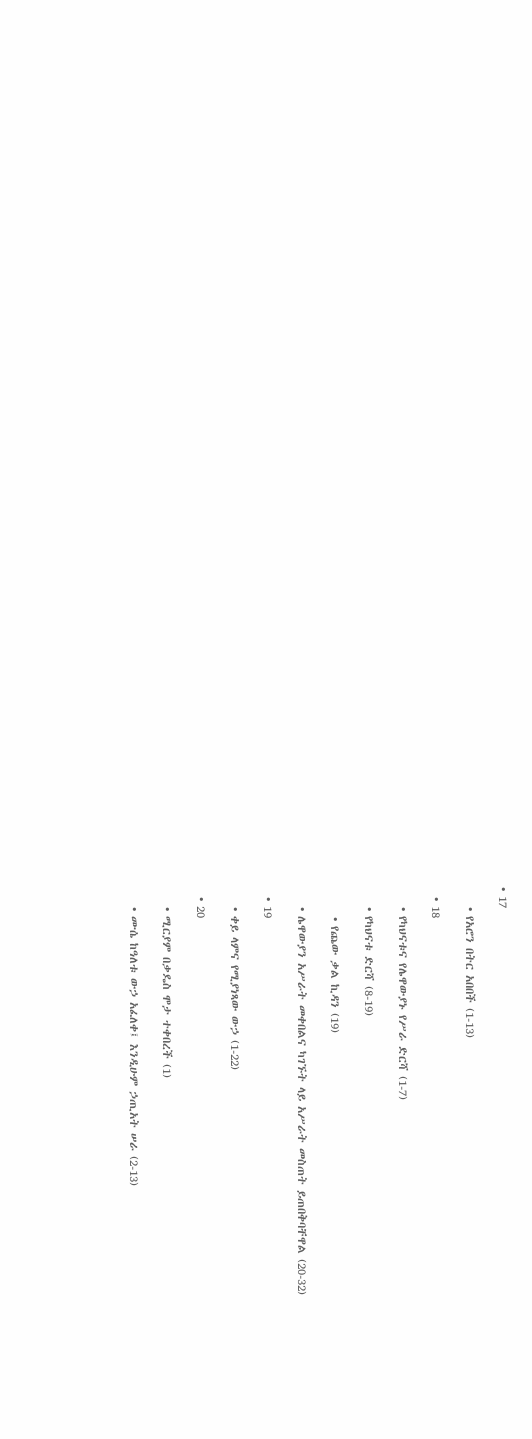• 17

    • የአሮን በትር አበበች (1-13)

  • 18

    • የካህናቱና የሌዋውያኑ የሥራ ድርሻ (1-7)

    • የካህናቱ ድርሻ (8-19)

      • የጨው ቃል ኪዳን (19)

    • ሌዋውያን አሥራት መቀበልና ካገኙት ላይ አሥራት መስጠት ይጠበቅባቸዋል (20-32)

  • 19

    • ቀይ ላምና የሚያነጻው ውኃ (1-22)

  • 20

    • ሚርያም በቃዴስ ሞታ ተቀበረች (1)

    • ሙሴ ከዓለቱ ውኃ አፈለቀ፤ እንዲሁም ኃጢአት ሠራ (2-13)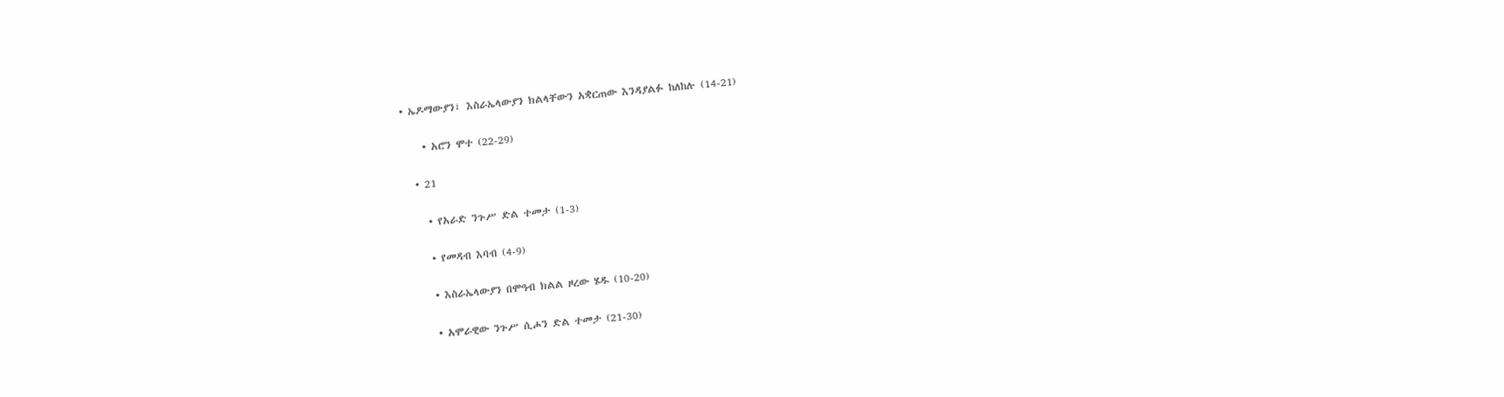• ኤዶማውያን፣ እስራኤላውያን ክልላቸውን አቋርጠው እንዳያልፉ ከለከሉ (14-21)

    • አሮን ሞተ (22-29)

  • 21

    • የአራድ ንጉሥ ድል ተመታ (1-3)

    • የመዳብ እባብ (4-9)

    • እስራኤላውያን በሞዓብ ክልል ዞረው ሄዱ (10-20)

    • አሞራዊው ንጉሥ ሲሖን ድል ተመታ (21-30)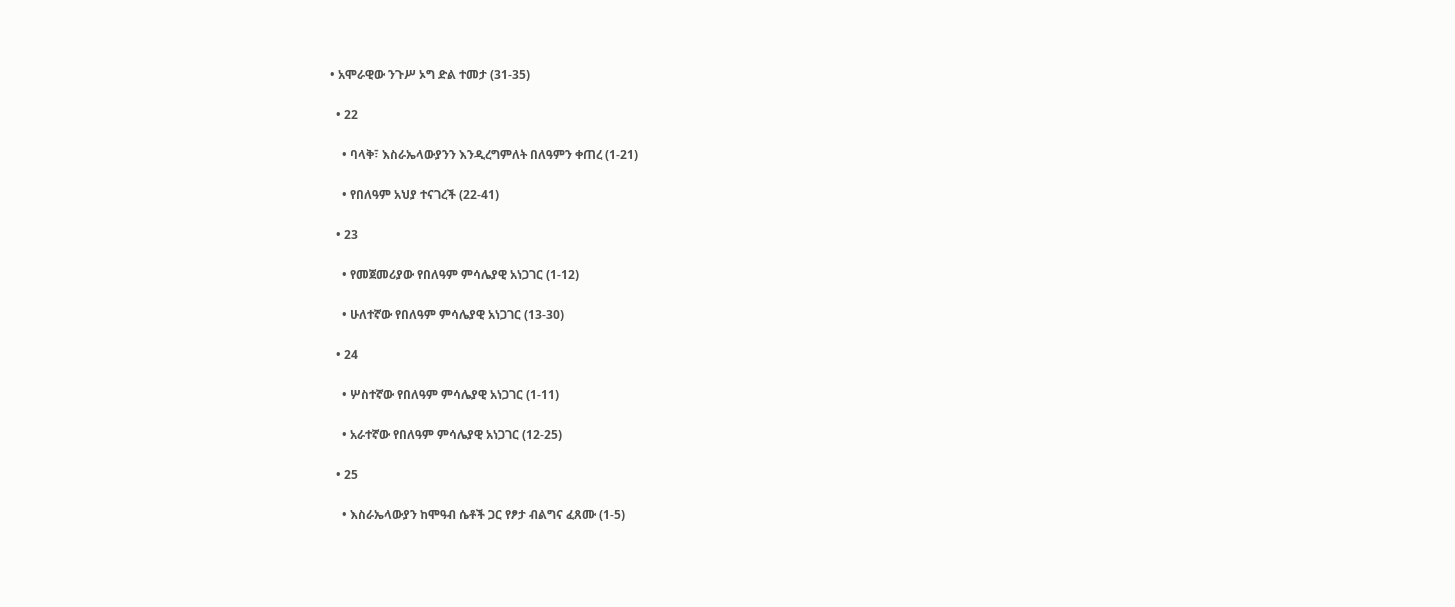• አሞራዊው ንጉሥ ኦግ ድል ተመታ (31-35)

  • 22

    • ባላቅ፣ እስራኤላውያንን እንዲረግምለት በለዓምን ቀጠረ (1-21)

    • የበለዓም አህያ ተናገረች (22-41)

  • 23

    • የመጀመሪያው የበለዓም ምሳሌያዊ አነጋገር (1-12)

    • ሁለተኛው የበለዓም ምሳሌያዊ አነጋገር (13-30)

  • 24

    • ሦስተኛው የበለዓም ምሳሌያዊ አነጋገር (1-11)

    • አራተኛው የበለዓም ምሳሌያዊ አነጋገር (12-25)

  • 25

    • እስራኤላውያን ከሞዓብ ሴቶች ጋር የፆታ ብልግና ፈጸሙ (1-5)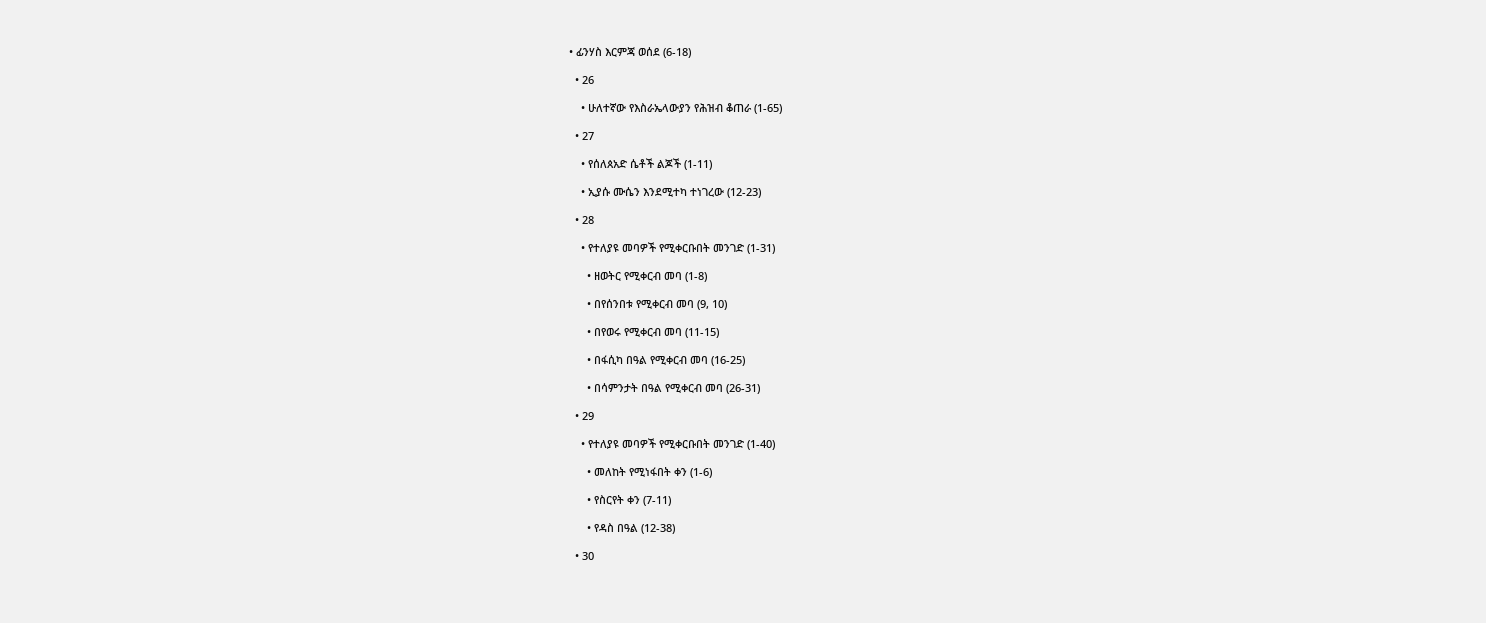• ፊንሃስ እርምጃ ወሰደ (6-18)

  • 26

    • ሁለተኛው የእስራኤላውያን የሕዝብ ቆጠራ (1-65)

  • 27

    • የሰለጰአድ ሴቶች ልጆች (1-11)

    • ኢያሱ ሙሴን እንደሚተካ ተነገረው (12-23)

  • 28

    • የተለያዩ መባዎች የሚቀርቡበት መንገድ (1-31)

      • ዘወትር የሚቀርብ መባ (1-8)

      • በየሰንበቱ የሚቀርብ መባ (9, 10)

      • በየወሩ የሚቀርብ መባ (11-15)

      • በፋሲካ በዓል የሚቀርብ መባ (16-25)

      • በሳምንታት በዓል የሚቀርብ መባ (26-31)

  • 29

    • የተለያዩ መባዎች የሚቀርቡበት መንገድ (1-40)

      • መለከት የሚነፋበት ቀን (1-6)

      • የስርየት ቀን (7-11)

      • የዳስ በዓል (12-38)

  • 30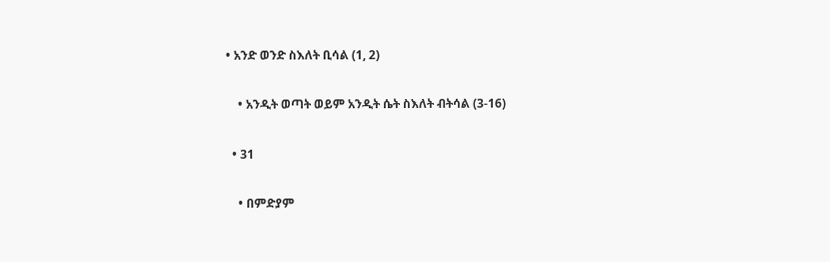• አንድ ወንድ ስእለት ቢሳል (1, 2)

    • አንዲት ወጣት ወይም አንዲት ሴት ስእለት ብትሳል (3-16)

  • 31

    • በምድያም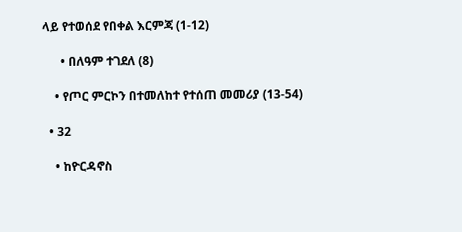ላይ የተወሰደ የበቀል እርምጃ (1-12)

      • በለዓም ተገደለ (8)

    • የጦር ምርኮን በተመለከተ የተሰጠ መመሪያ (13-54)

  • 32

    • ከዮርዳኖስ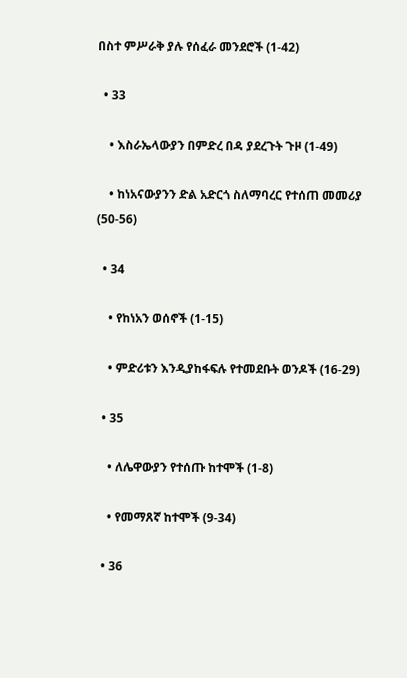በስተ ምሥራቅ ያሉ የሰፈራ መንደሮች (1-42)

  • 33

    • እስራኤላውያን በምድረ በዳ ያደረጉት ጉዞ (1-49)

    • ከነአናውያንን ድል አድርጎ ስለማባረር የተሰጠ መመሪያ (50-56)

  • 34

    • የከነአን ወሰኖች (1-15)

    • ምድሪቱን እንዲያከፋፍሉ የተመደቡት ወንዶች (16-29)

  • 35

    • ለሌዋውያን የተሰጡ ከተሞች (1-8)

    • የመማጸኛ ከተሞች (9-34)

  • 36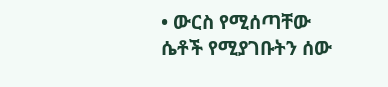• ውርስ የሚሰጣቸው ሴቶች የሚያገቡትን ሰው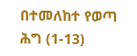በተመለከተ የወጣ ሕግ (1-13)